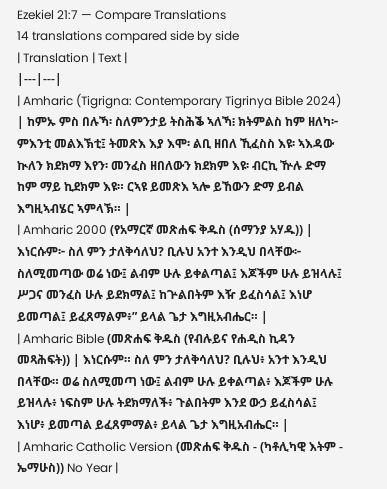Ezekiel 21:7 — Compare Translations
14 translations compared side by side
| Translation | Text |
|---|---|
| Amharic (Tigrigna: Contemporary Tigrinya Bible 2024) | ከምኡ ምስ በሉኻ፡ ስለምንታይ ትስሕቕ ኣለኻ፧ ክትምልስ ከም ዘለካ፦ ምእንቲ መልእኽቲ፤ ትመጽእ እያ እሞ፡ ልቢ ዘበለ ኺፈስስ እዩ፡ ኣእዳው ኲለን ክደክማ እየን፡ መንፈስ ዘበለውን ክደክም እዩ፡ ብርኪ ዅሉ ድማ ከም ማይ ኪደክም እዩ። ርኣዩ ይመጽእ ኣሎ ይኸውን ድማ ይብል እግዚኣብሄር ኣምላኽ። |
| Amharic 2000 (የአማርኛ መጽሐፍ ቅዱስ (ሰማንያ አሃዱ)) | እነርሱም፦ ስለ ምን ታለቅሳለህ? ቢሉህ አንተ እንዲህ በላቸው፦ ስለሚመጣው ወሬ ነው፤ ልብም ሁሉ ይቀልጣል፤ እጆችም ሁሉ ይዝላሉ፤ ሥጋና መንፈስ ሁሉ ይደክማል፤ ከጕልበትም እዥ ይፈስሳል፤ እነሆ ይመጣል፤ ይፈጸማልም፥” ይላል ጌታ እግዚአብሔር። |
| Amharic Bible (መጽሐፍ ቅዱስ (የብሉይና የሐዲስ ኪዳን መጻሕፍት)) | እነርሱም። ስለ ምን ታለቅሳለህ? ቢሉህ፥ አንተ እንዲህ በላቸው። ወሬ ስለሚመጣ ነው፤ ልብም ሁሉ ይቀልጣል፥ እጆችም ሁሉ ይዝላሉ፥ ነፍስም ሁሉ ትደክማለች፥ ጉልበትም እንደ ውኃ ይፈስሳል፤ እነሆ፥ ይመጣል ይፈጸምማል፥ ይላል ጌታ እግዚአብሔር። |
| Amharic Catholic Version (መጽሐፍ ቅዱስ - (ካቶሊካዊ እትም - ኤማሁስ)) No Year |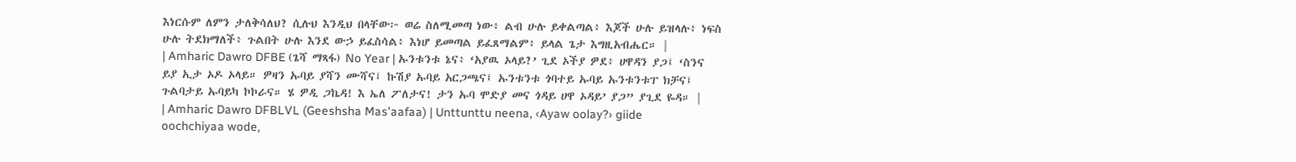እነርሱም ለምን ታለቅሳለህ? ሲሉህ እንዲህ በላቸው፦ ወሬ ስለሚመጣ ነው፥ ልብ ሁሉ ይቀልጣል፥ እጆች ሁሉ ይዝላሉ፥ ነፍስ ሁሉ ትደክማለች፥ ጉልበት ሁሉ እንደ ውኃ ይፈስሳል፥ እነሆ ይመጣል ይፈጸማልም፥ ይላል ጌታ እግዚአብሔር። |
| Amharic Dawro DFBE (ጌሻ ማጻፋ) No Year | ኡንቱንቱ ኔና፥ ‘አያዉ ኦላይ?’ ጊደ ኦችያ ዎደ፥ ሀዋዳን ያጋ፤ ‘ስንና ይያ ኢታ ኦዶ ኦላይ። ዎዛን ኡባይ ያሻን ሙሻና፤ ኩሽያ ኡባይ አርጋጫና፤ ኡንቱንቱ ጎባተይ ኡባይ ኡንቱንቱፐ ክቻና፤ ጉልባታይ ኡባይካ ኮኮራና። ሄ ዎዲ ጋኬዳ! እ ኤለ ፖለታና! ታን ኡባ ሞድያ መና ጎዳይ ሀዋ ኦዳይ’ ያጋ” ያጊደ ዬዳ። |
| Amharic Dawro DFBLVL (Geeshsha Mas'aafaa) | Unttunttu neena, ‹Ayaw oolay?› giide oochchiyaa wode,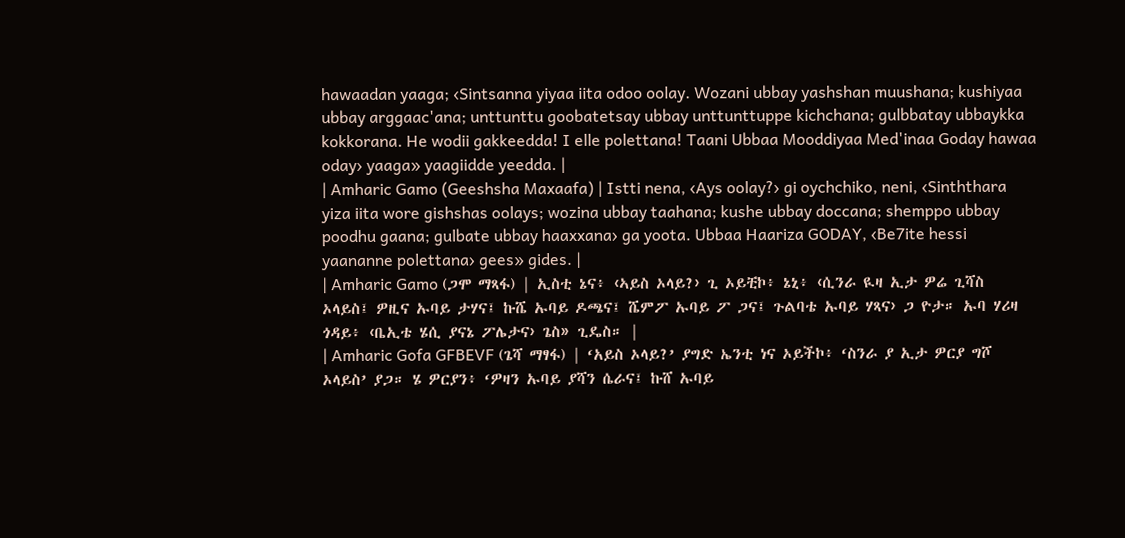hawaadan yaaga; ‹Sintsanna yiyaa iita odoo oolay. Wozani ubbay yashshan muushana; kushiyaa ubbay arggaac'ana; unttunttu goobatetsay ubbay unttunttuppe kichchana; gulbbatay ubbaykka kokkorana. He wodii gakkeedda! I elle polettana! Taani Ubbaa Mooddiyaa Med'inaa Goday hawaa oday› yaaga» yaagiidde yeedda. |
| Amharic Gamo (Geeshsha Maxaafa) | Istti nena, ‹Ays oolay?› gi oychchiko, neni, ‹Sinththara yiza iita wore gishshas oolays; wozina ubbay taahana; kushe ubbay doccana; shemppo ubbay poodhu gaana; gulbate ubbay haaxxana› ga yoota. Ubbaa Haariza GODAY, ‹Be7ite hessi yaananne polettana› gees» gides. |
| Amharic Gamo (ጋሞ ማጻፋ) | ኢስቲ ኔና፥ ‹ኣይስ ኦላይ?› ጊ ኦይቺኮ፥ ኔኒ፥ ‹ሲንራ ዪዛ ኢታ ዎሬ ጊሻስ ኦላይስ፤ ዎዚና ኡባይ ታሃና፤ ኩሼ ኡባይ ዶጫና፤ ሼምፖ ኡባይ ፖ ጋና፤ ጉልባቴ ኡባይ ሃጻና› ጋ ዮታ። ኡባ ሃሪዛ ጎዳይ፥ ‹ቤኢቴ ሄሲ ያናኔ ፖሌታና› ጌስ» ጊዴስ። |
| Amharic Gofa GFBEVF (ጌሻ ማፃፋ) | ‘አይስ ኦላይ?’ ያግድ ኤንቲ ነና ኦይችኮ፥ ‘ስንራ ያ ኢታ ዎርያ ግሾ ኦላይስ’ ያጋ። ሄ ዎርያን፥ ‘ዎዛን ኡባይ ያሻን ሴራና፤ ኩሸ ኡባይ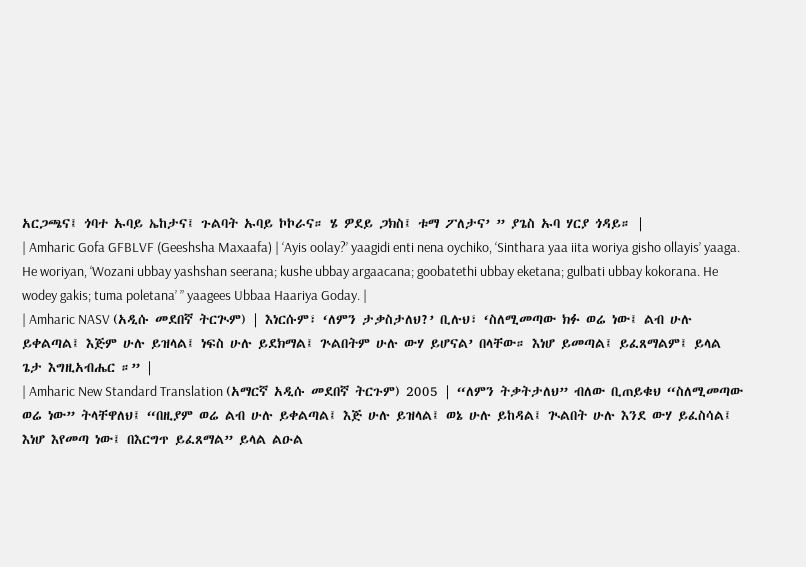አርጋጫና፤ ጎባተ ኡባይ ኤከታና፤ ጉልባት ኡባይ ኮኮራና። ሄ ዎደይ ጋክስ፤ ቱማ ፖለታና’ ” ያጌስ ኡባ ሃርያ ጎዳይ። |
| Amharic Gofa GFBLVF (Geeshsha Maxaafa) | ‘Ayis oolay?’ yaagidi enti nena oychiko, ‘Sinthara yaa iita woriya gisho ollayis’ yaaga. He woriyan, ‘Wozani ubbay yashshan seerana; kushe ubbay argaacana; goobatethi ubbay eketana; gulbati ubbay kokorana. He wodey gakis; tuma poletana’ ” yaagees Ubbaa Haariya Goday. |
| Amharic NASV (አዲሱ መደበኛ ትርጒም) | እነርሱም፣ ‘ለምን ታቃስታለህ?’ ቢሉህ፣ ‘ስለሚመጣው ክፉ ወሬ ነው፤ ልብ ሁሉ ይቀልጣል፤ እጅም ሁሉ ይዝላል፤ ነፍስ ሁሉ ይደክማል፤ ጕልበትም ሁሉ ውሃ ይሆናል’ በላቸው። እነሆ ይመጣል፤ ይፈጸማልም፤ ይላል ጌታ እግዚአብሔር ።” |
| Amharic New Standard Translation (አማርኛ አዲሱ መደበኛ ትርጉም) 2005 | “ለምን ትቃትታለህ” ብለው ቢጠይቁህ “ስለሚመጣው ወሬ ነው” ትላቸዋለህ፤ “በዚያም ወሬ ልብ ሁሉ ይቀልጣል፤ እጅ ሁሉ ይዝላል፤ ወኔ ሁሉ ይከዳል፤ ጒልበት ሁሉ እንደ ውሃ ይፈስሳል፤ እነሆ እየመጣ ነው፤ በእርግጥ ይፈጸማል” ይላል ልዑል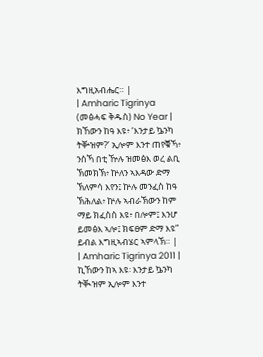እግዚአብሔር። |
| Amharic Tigrinya (መፅሓፍ ቅዱስ) No Year | ክኸውን ከዓ እዩ፥ ‘እንታይ ኴንካ ትቝዝም?’ ኢሎም እንተ ጠየቑኻ፥ ንስኻ በቲ ዅሉ ዝመፅእ ወረ ልቢ ኽመክኽ፥ ኵለን ኣእዳው ድማ ኽለምሳ እየን፤ ኵሉ መንፈስ ከዓ ኽሕለል፥ ኵሉ ኣብራኽውን ከም ማይ ክፈስስ እዩ፥ በሎም፤ እንሆ ይመፅእ ኣሎ፤ ክፍፀም ድማ እዩ” ይብል እግዚኣብሄር ኣምላኽ። |
| Amharic Tigrinya 2011 | ኪኸውን ከኣ እዩ፡ እንታይ ኴንካ ትቚዝም ኢሎም እንተ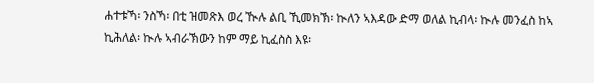ሐተቱኻ፡ ንስኻ፡ በቲ ዝመጽእ ወረ ዂሉ ልቢ ኺመክኽ፡ ኲለን ኣእዳው ድማ ወለል ኪብላ፡ ኲሉ መንፈስ ከኣ ኪሕለል፡ ኲሉ ኣብራኽውን ከም ማይ ኪፈስስ እዩ፡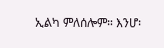ኢልካ ምለሰሎም። እንሆ፡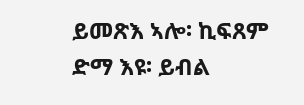ይመጽእ ኣሎ፡ ኪፍጸም ድማ እዩ፡ ይብል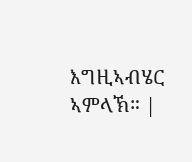እግዚኣብሄር ኣምላኽ። |